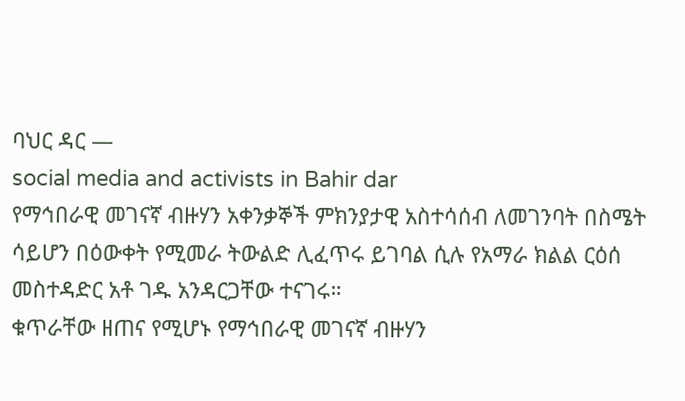ባህር ዳር —
social media and activists in Bahir dar
የማኅበራዊ መገናኛ ብዙሃን አቀንቃኞች ምክንያታዊ አስተሳሰብ ለመገንባት በስሜት ሳይሆን በዕውቀት የሚመራ ትውልድ ሊፈጥሩ ይገባል ሲሉ የአማራ ክልል ርዕሰ መስተዳድር አቶ ገዱ አንዳርጋቸው ተናገሩ።
ቁጥራቸው ዘጠና የሚሆኑ የማኅበራዊ መገናኛ ብዙሃን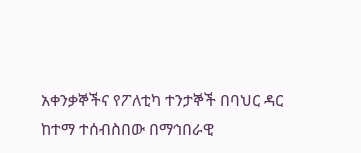አቀንቃኞችና የፖለቲካ ተንታኞች በባህር ዳር ከተማ ተሰብስበው በማኅበራዊ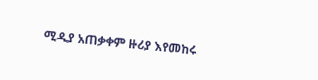ሚዲያ አጠቃቀም ዙሪያ እየመከሩ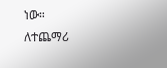ነው።
ለተጨማሪ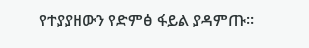የተያያዘውን የድምፅ ፋይል ያዳምጡ።